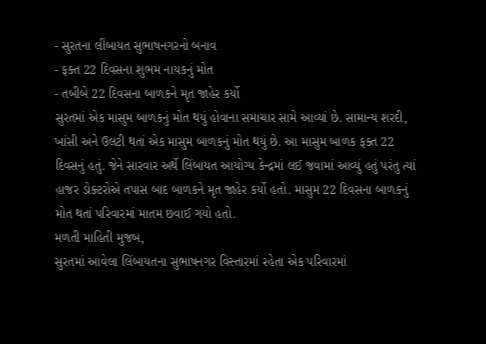- સુરતના લીંબાયત સુભાષનગરનો બનાવ
- ફક્ત 22 દિવસના શુભમ નાયકનું મોત
- તબીબે 22 દિવસના બાળકને મૃત જાહેર કર્યો
સુરતમાં એક માસુમ બાળકનું મોત થયું હોવાના સમાચાર સામે આવ્યાં છે. સામાન્ય શરદી, ખાંસી અને ઉલટી થતાં એક માસુમ બાળકનું મોત થયું છે. આ માસુમ બાળક ફક્ત 22 દિવસનું હતું. જેને સારવાર અર્થે લિંબાયત આયોગ્ય કેન્દ્રમાં લઈ જવામાં આવ્યું હતું પરંતુ ત્યાં હાજર ડોક્ટરોએ તપાસ બાદ બાળકને મૃત જાહેર કર્યો હતો. માસુમ 22 દિવસના બાળકનું મોત થતાં પરિવારમાં માતમ છવાઈ ગયો હતો.
મળતી માહિતી મુજબ,
સુરતમાં આવેલા લિંબાયતના સુભાષનગર વિસ્તારમાં રહેતા એક પરિવારમાં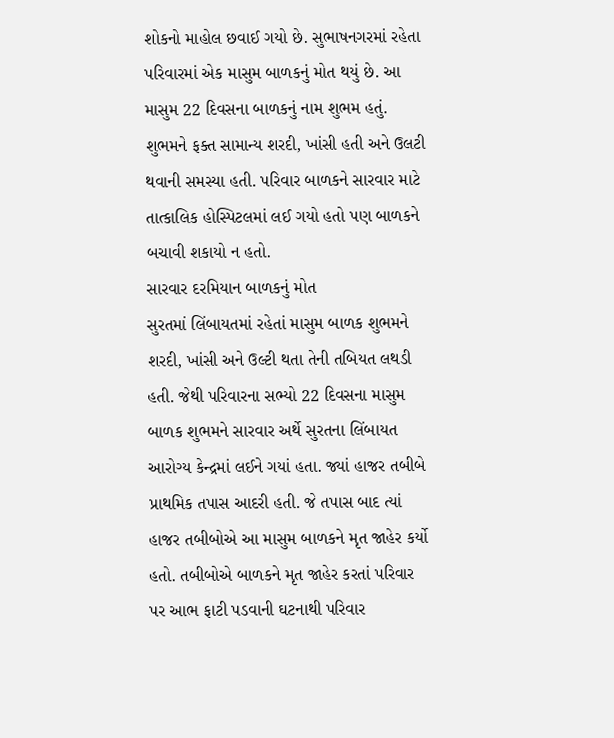શોકનો માહોલ છવાઈ ગયો છે. સુભાષનગરમાં રહેતા પરિવારમાં એક માસુમ બાળકનું મોત થયું છે. આ માસુમ 22 દિવસના બાળકનું નામ શુભમ હતું. શુભમને ફક્ત સામાન્ય શરદી, ખાંસી હતી અને ઉલટી થવાની સમસ્યા હતી. પરિવાર બાળકને સારવાર માટે તાત્કાલિક હોસ્પિટલમાં લઈ ગયો હતો પણ બાળકને બચાવી શકાયો ન હતો.
સારવાર દરમિયાન બાળકનું મોત
સુરતમાં લિંબાયતમાં રહેતાં માસુમ બાળક શુભમને શરદી, ખાંસી અને ઉલ્ટી થતા તેની તબિયત લથડી હતી. જેથી પરિવારના સભ્યો 22 દિવસના માસુમ બાળક શુભમને સારવાર અર્થે સુરતના લિંબાયત આરોગ્ય કેન્દ્રમાં લઈને ગયાં હતા. જ્યાં હાજર તબીબે પ્રાથમિક તપાસ આદરી હતી. જે તપાસ બાદ ત્યાં હાજર તબીબોએ આ માસુમ બાળકને મૃત જાહેર કર્યો હતો. તબીબોએ બાળકને મૃત જાહેર કરતાં પરિવાર પર આભ ફાટી પડવાની ઘટનાથી પરિવાર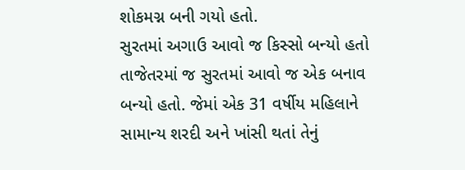શોકમગ્ન બની ગયો હતો.
સુરતમાં અગાઉ આવો જ કિસ્સો બન્યો હતો
તાજેતરમાં જ સુરતમાં આવો જ એક બનાવ બન્યો હતો. જેમાં એક 31 વર્ષીય મહિલાને સામાન્ય શરદી અને ખાંસી થતાં તેનું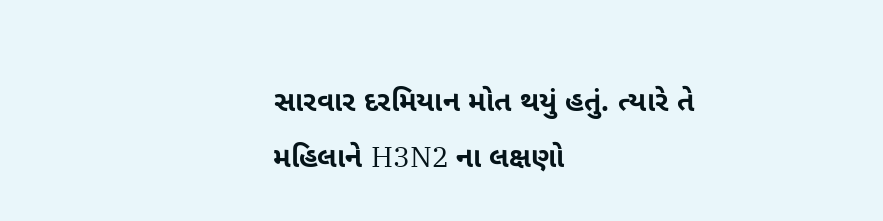સારવાર દરમિયાન મોત થયું હતું. ત્યારે તે મહિલાને H3N2 ના લક્ષણો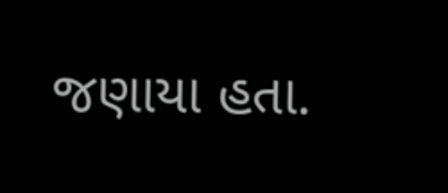જણાયા હતા.